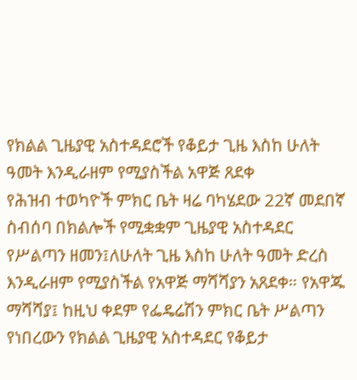የክልል ጊዜያዊ አስተዳደሮች የቆይታ ጊዜ እስከ ሁለት ዓመት እንዲራዘም የሚያስችል አዋጅ ጸደቀ
የሕዝብ ተወካዮች ምክር ቤት ዛሬ ባካሄደው 22ኛ መደበኛ ስብሰባ በክልሎች የሚቋቋም ጊዜያዊ አስተዳደር የሥልጣን ዘመን፤ለሁለት ጊዜ እስከ ሁለት ዓመት ድረስ እንዲራዘም የሚያስችል የአዋጅ ማሻሻያን አጸደቀ። የአዋጁ ማሻሻያ፤ ከዚህ ቀደም የፌዴሬሽን ምክር ቤት ሥልጣን የነበረውን የክልል ጊዜያዊ አስተዳደር የቆይታ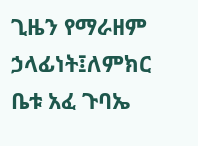ጊዜን የማራዘም ኃላፊነት፤ለምክር ቤቱ አፈ ጉባኤ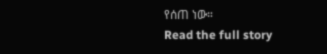የሰጠ ነው።
Read the full story